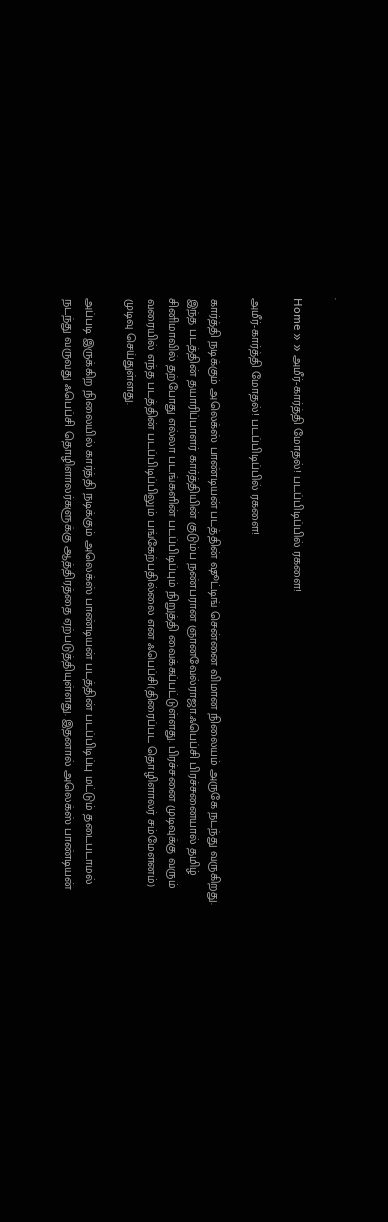.

Home » » அமீர்-கார்த்தி மோதல்! படப்பிடிப்பில் ரகளை!

அமீர்-கார்த்தி மோதல்! படப்பிடிப்பில் ரகளை!

கார்த்தி நடிக்கும் அலெக்ஸ் பாண்டியன் படத்தின் ஷூட்டிங் சென்னை விமான நிலையம் அருகே நடந்து வருகிறது. இந்த படத்தின் தயாரிப்பாளர் கார்த்தியின் குடும்ப நண்பரான ஞானவேல்ராஜா.ஃபெப்சி பிரச்சனையால் தமிழ் சினிமாவில் தற்போது எல்லா படங்களின் படப்பிடிப்பும் நிறுத்தி வைக்கப்பட்டுள்ளது. பிரச்சனை முடிவுக்கு வரும் வரையில் எந்த படத்தின் படப்பிடிப்பிலும் பங்கேற்பதில்லை என ஃபெப்சி(திரைப்பட தொழிளாலர் சம்மேளனம்) முடிவு செய்துள்ளது.

அப்படி இருக்கிற நிலையில் கார்த்தி நடிக்கும் அலெக்ஸ் பாண்டியன் படத்தின் படப்பிடிப்பு மட்டும் தடைபடாமல் நடந்து வருவது ஃபெப்சி தொழிளாலர்களுக்கு ஆத்திரத்தை ஏற்படுத்தியுள்ளது. இதனால் அலெக்ஸ் பாண்டியன்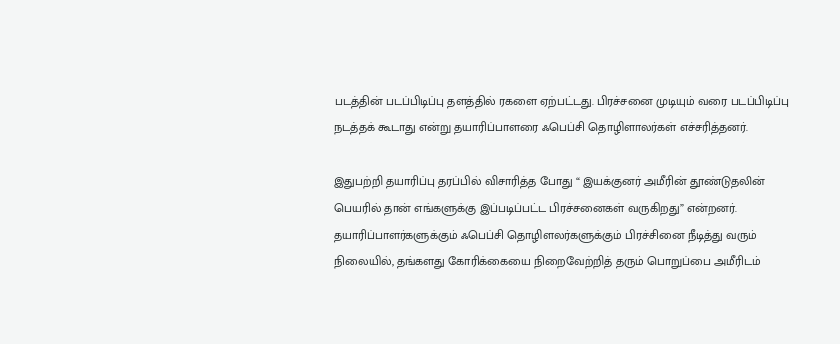படத்தின் படப்பிடிப்பு தளத்தில் ரகளை ஏற்பட்டது. பிரச்சனை முடியும் வரை படப்பிடிப்பு நடத்தக் கூடாது என்று தயாரிப்பாளரை ஃபெப்சி தொழிளாலர்கள் எச்சரித்தனர்.

இதுபற்றி தயாரிப்பு தரப்பில் விசாரித்த போது “ இயக்குனர் அமீரின் தூண்டுதலின் பெயரில் தான் எங்களுக்கு இப்படிப்பட்ட பிரச்சனைகள் வருகிறது” என்றனர். தயாரிப்பாளர்களுக்கும் ஃபெப்சி தொழிளலர்களுக்கும் பிரச்சினை நீடித்து வரும் நிலையில், தங்களது கோரிக்கையை நிறைவேற்றித் தரும் பொறுப்பை அமீரிடம்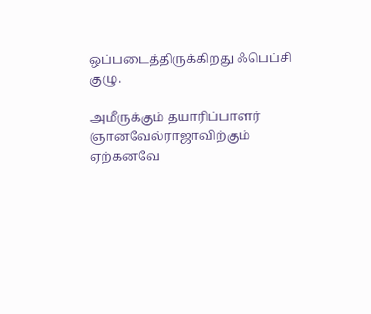ஒப்படைத்திருக்கிறது ஃபெப்சி குழு.

அமீருக்கும் தயாரிப்பாளர் ஞானவேல்ராஜாவிற்கும் ஏற்கனவே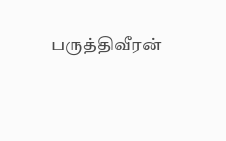பருத்திவீரன்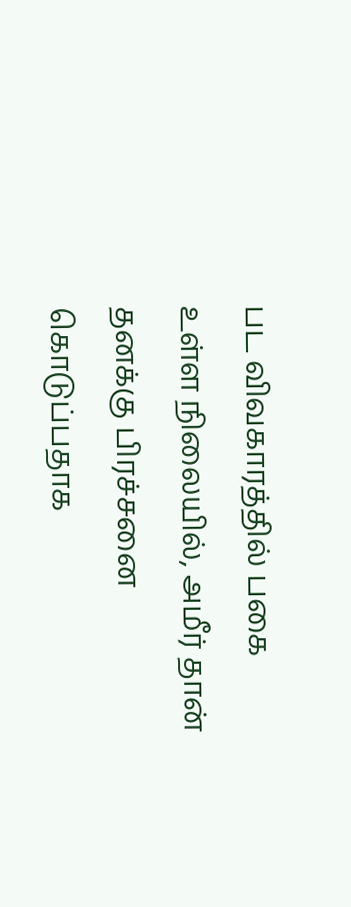பட விவகாரத்தில் பகை உள்ள நிலையில், அமீர் தான் தனக்கு பிரச்சனை கொடுப்பதாக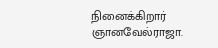நினைக்கிறார் ஞானவேல்ராஜா.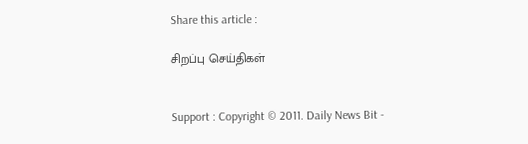Share this article :

சிறப்பு செய்திகள்


Support : Copyright © 2011. Daily News Bit -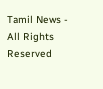Tamil News - All Rights Reserved